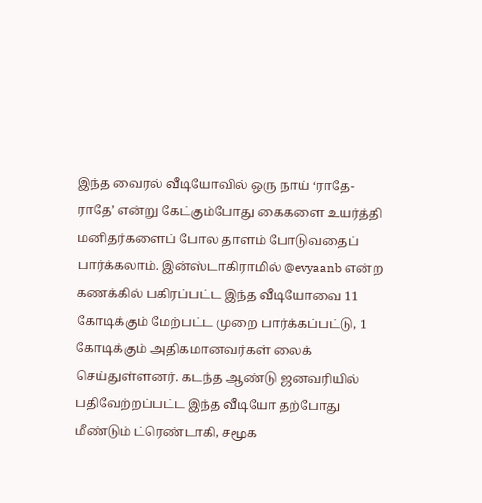இந்த வைரல் வீடியோவில் ஒரு நாய் ‘ராதே-ராதே’ என்று கேட்கும்போது கைகளை உயர்த்தி மனிதர்களைப் போல தாளம் போடுவதைப் பார்க்கலாம். இன்ஸ்டாகிராமில் @evyaanb என்ற கணக்கில் பகிரப்பட்ட இந்த வீடியோவை 11 கோடிக்கும் மேற்பட்ட முறை பார்க்கப்பட்டு, 1 கோடிக்கும் அதிகமானவர்கள் லைக் செய்துள்ளனர். கடந்த ஆண்டு ஜனவரியில் பதிவேற்றப்பட்ட இந்த வீடியோ தற்போது மீண்டும் ட்ரெண்டாகி, சமூக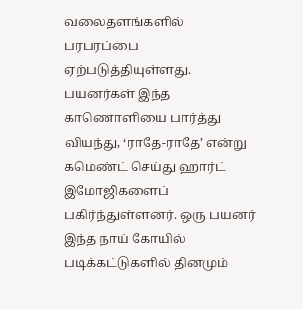வலைதளங்களில் பரபரப்பை ஏற்படுத்தியுள்ளது.
பயனர்கள் இந்த காணொளியை பார்த்து வியந்து, ‘ராதே-ராதே’ என்று கமெண்ட் செய்து ஹார்ட் இமோஜிகளைப் பகிர்ந்துள்ளனர். ஒரு பயனர் இந்த நாய் கோயில் படிக்கட்டுகளில் தினமும்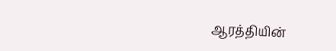ஆரத்தியின்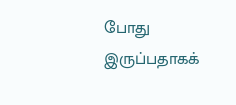போது இருப்பதாகக்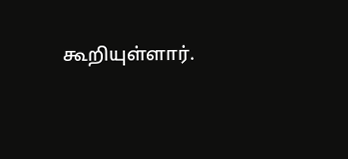கூறியுள்ளார்.